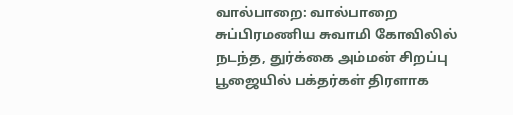வால்பாறை: வால்பாறை சுப்பிரமணிய சுவாமி கோவிலில் நடந்த, துர்க்கை அம்மன் சிறப்பு பூஜையில் பக்தர்கள் திரளாக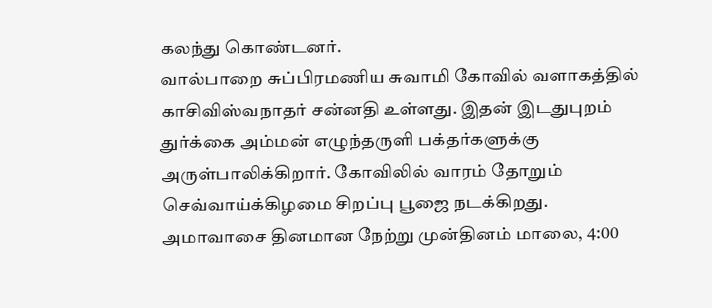கலந்து கொண்டனர்.
வால்பாறை சுப்பிரமணிய சுவாமி கோவில் வளாகத்தில் காசிவிஸ்வநாதர் சன்னதி உள்ளது. இதன் இடதுபுறம் துர்க்கை அம்மன் எழுந்தருளி பக்தர்களுக்கு அருள்பாலிக்கிறார். கோவிலில் வாரம் தோறும் செவ்வாய்க்கிழமை சிறப்பு பூஜை நடக்கிறது.
அமாவாசை தினமான நேற்று முன்தினம் மாலை, 4:00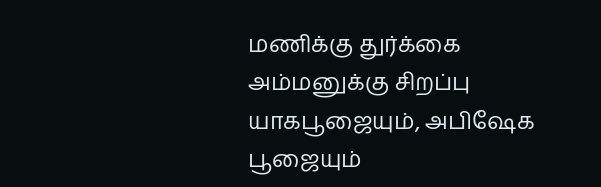மணிக்கு துர்க்கை அம்மனுக்கு சிறப்பு யாகபூஜையும், அபிஷேக பூஜையும்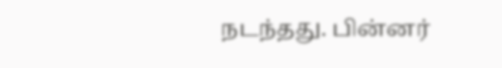நடந்தது. பின்னர்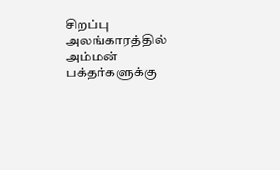சிறப்பு அலங்காரத்தில் அம்மன் பக்தர்களுக்கு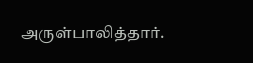அருள்பாலித்தார்.